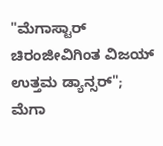"ಮೆಗಾಸ್ಟಾರ್ ಚಿರಂಜೀವಿಗಿಂತ ವಿಜಯ್ ಉತ್ತಮ ಡ್ಯಾನ್ಸರ್"; ಮೆಗಾ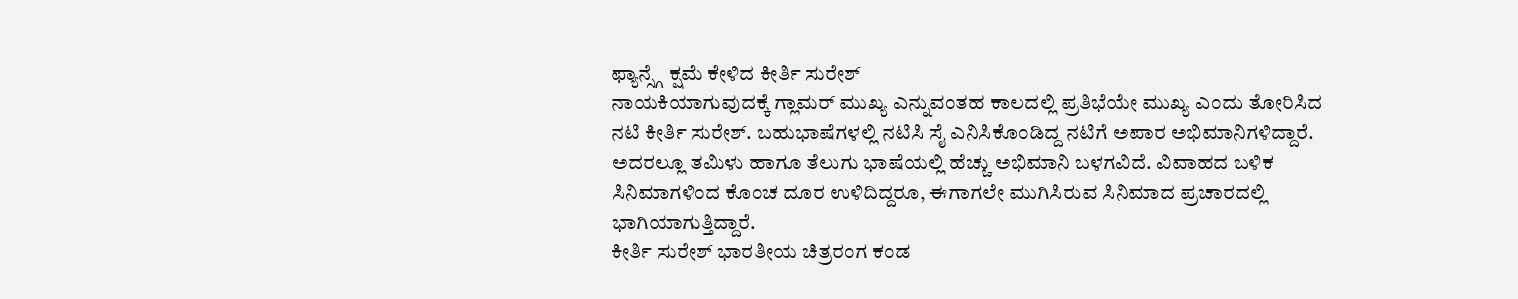ಫ್ಯಾನ್ಸ್ಗೆ ಕ್ಷಮೆ ಕೇಳಿದ ಕೀರ್ತಿ ಸುರೇಶ್
ನಾಯಕಿಯಾಗುವುದಕ್ಕೆ ಗ್ಲಾಮರ್ ಮುಖ್ಯ ಎನ್ನುವಂತಹ ಕಾಲದಲ್ಲಿ ಪ್ರತಿಭೆಯೇ ಮುಖ್ಯ ಎಂದು ತೋರಿಸಿದ ನಟಿ ಕೀರ್ತಿ ಸುರೇಶ್. ಬಹುಭಾಷೆಗಳಲ್ಲಿ ನಟಿಸಿ ಸೈ ಎನಿಸಿಕೊಂಡಿದ್ದ ನಟಿಗೆ ಅಪಾರ ಅಭಿಮಾನಿಗಳಿದ್ದಾರೆ. ಅದರಲ್ಲೂ ತಮಿಳು ಹಾಗೂ ತೆಲುಗು ಭಾಷೆಯಲ್ಲಿ ಹೆಚ್ಚು ಅಭಿಮಾನಿ ಬಳಗವಿದೆ. ವಿವಾಹದ ಬಳಿಕ ಸಿನಿಮಾಗಳಿಂದ ಕೊಂಚ ದೂರ ಉಳಿದಿದ್ದರೂ, ಈಗಾಗಲೇ ಮುಗಿಸಿರುವ ಸಿನಿಮಾದ ಪ್ರಚಾರದಲ್ಲಿ ಭಾಗಿಯಾಗುತ್ತಿದ್ದಾರೆ.
ಕೀರ್ತಿ ಸುರೇಶ್ ಭಾರತೀಯ ಚಿತ್ರರಂಗ ಕಂಡ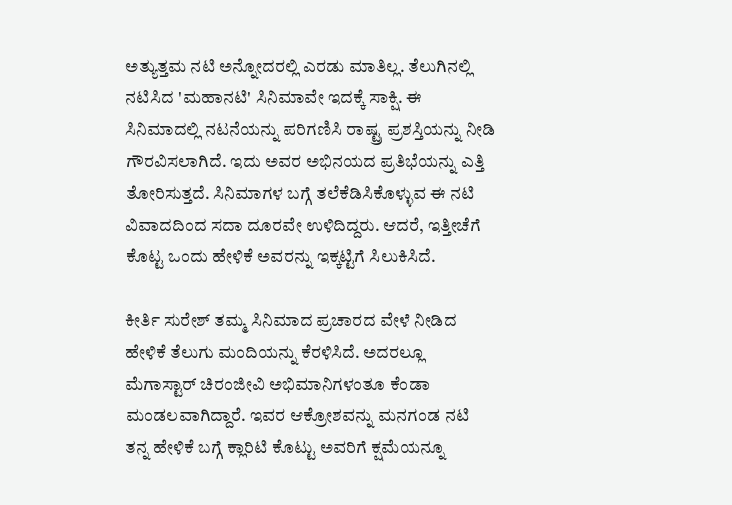ಅತ್ಯುತ್ತಮ ನಟಿ ಅನ್ನೋದರಲ್ಲಿ ಎರಡು ಮಾತಿಲ್ಲ. ತೆಲುಗಿನಲ್ಲಿ ನಟಿಸಿದ 'ಮಹಾನಟಿ' ಸಿನಿಮಾವೇ ಇದಕ್ಕೆ ಸಾಕ್ಷಿ. ಈ ಸಿನಿಮಾದಲ್ಲಿ ನಟನೆಯನ್ನು ಪರಿಗಣಿಸಿ ರಾಷ್ಟ್ರ ಪ್ರಶಸ್ತಿಯನ್ನು ನೀಡಿ ಗೌರವಿಸಲಾಗಿದೆ. ಇದು ಅವರ ಅಭಿನಯದ ಪ್ರತಿಭೆಯನ್ನು ಎತ್ತಿ ತೋರಿಸುತ್ತದೆ. ಸಿನಿಮಾಗಳ ಬಗ್ಗೆ ತಲೆಕೆಡಿಸಿಕೊಳ್ಳುವ ಈ ನಟಿ ವಿವಾದದಿಂದ ಸದಾ ದೂರವೇ ಉಳಿದಿದ್ದರು. ಆದರೆ, ಇತ್ತೀಚೆಗೆ ಕೊಟ್ಟ ಒಂದು ಹೇಳಿಕೆ ಅವರನ್ನು ಇಕ್ಕಟ್ಟಿಗೆ ಸಿಲುಕಿಸಿದೆ.

ಕೀರ್ತಿ ಸುರೇಶ್ ತಮ್ಮ ಸಿನಿಮಾದ ಪ್ರಚಾರದ ವೇಳೆ ನೀಡಿದ ಹೇಳಿಕೆ ತೆಲುಗು ಮಂದಿಯನ್ನು ಕೆರಳಿಸಿದೆ. ಅದರಲ್ಲೂ ಮೆಗಾಸ್ಟಾರ್ ಚಿರಂಜೀವಿ ಅಭಿಮಾನಿಗಳಂತೂ ಕೆಂಡಾ ಮಂಡಲವಾಗಿದ್ದಾರೆ. ಇವರ ಆಕ್ರೋಶವನ್ನು ಮನಗಂಡ ನಟಿ ತನ್ನ ಹೇಳಿಕೆ ಬಗ್ಗೆ ಕ್ಲಾರಿಟಿ ಕೊಟ್ಟು ಅವರಿಗೆ ಕ್ಷಮೆಯನ್ನೂ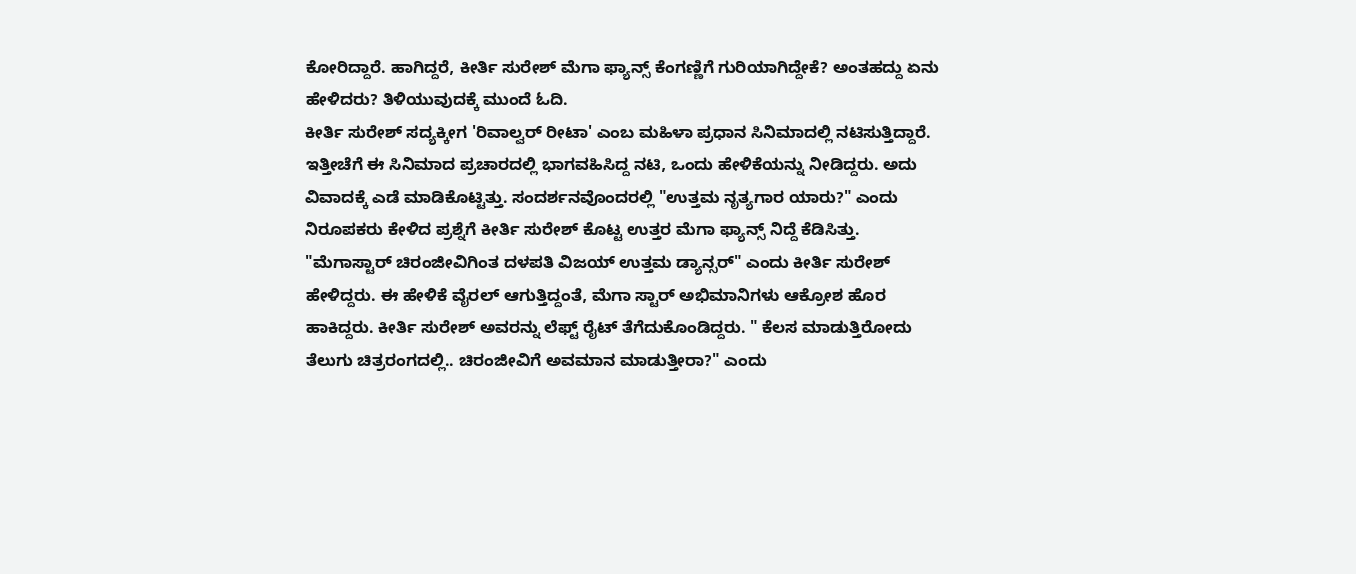ಕೋರಿದ್ದಾರೆ. ಹಾಗಿದ್ದರೆ, ಕೀರ್ತಿ ಸುರೇಶ್ ಮೆಗಾ ಫ್ಯಾನ್ಸ್ ಕೆಂಗಣ್ಣಿಗೆ ಗುರಿಯಾಗಿದ್ದೇಕೆ? ಅಂತಹದ್ದು ಏನು ಹೇಳಿದರು? ತಿಳಿಯುವುದಕ್ಕೆ ಮುಂದೆ ಓದಿ.
ಕೀರ್ತಿ ಸುರೇಶ್ ಸದ್ಯಕ್ಕೀಗ 'ರಿವಾಲ್ವರ್ ರೀಟಾ' ಎಂಬ ಮಹಿಳಾ ಪ್ರಧಾನ ಸಿನಿಮಾದಲ್ಲಿ ನಟಿಸುತ್ತಿದ್ದಾರೆ. ಇತ್ತೀಚೆಗೆ ಈ ಸಿನಿಮಾದ ಪ್ರಚಾರದಲ್ಲಿ ಭಾಗವಹಿಸಿದ್ದ ನಟಿ, ಒಂದು ಹೇಳಿಕೆಯನ್ನು ನೀಡಿದ್ದರು. ಅದು ವಿವಾದಕ್ಕೆ ಎಡೆ ಮಾಡಿಕೊಟ್ಟಿತ್ತು. ಸಂದರ್ಶನವೊಂದರಲ್ಲಿ "ಉತ್ತಮ ನೃತ್ಯಗಾರ ಯಾರು?" ಎಂದು ನಿರೂಪಕರು ಕೇಳಿದ ಪ್ರಶ್ನೆಗೆ ಕೀರ್ತಿ ಸುರೇಶ್ ಕೊಟ್ಟ ಉತ್ತರ ಮೆಗಾ ಫ್ಯಾನ್ಸ್ ನಿದ್ದೆ ಕೆಡಿಸಿತ್ತು.
"ಮೆಗಾಸ್ಟಾರ್ ಚಿರಂಜೀವಿಗಿಂತ ದಳಪತಿ ವಿಜಯ್ ಉತ್ತಮ ಡ್ಯಾನ್ಸರ್" ಎಂದು ಕೀರ್ತಿ ಸುರೇಶ್ ಹೇಳಿದ್ದರು. ಈ ಹೇಳಿಕೆ ವೈರಲ್ ಆಗುತ್ತಿದ್ದಂತೆ, ಮೆಗಾ ಸ್ಟಾರ್ ಅಭಿಮಾನಿಗಳು ಆಕ್ರೋಶ ಹೊರ ಹಾಕಿದ್ದರು. ಕೀರ್ತಿ ಸುರೇಶ್ ಅವರನ್ನು ಲೆಫ್ಟ್ ರೈಟ್ ತೆಗೆದುಕೊಂಡಿದ್ದರು. " ಕೆಲಸ ಮಾಡುತ್ತಿರೋದು ತೆಲುಗು ಚಿತ್ರರಂಗದಲ್ಲಿ.. ಚಿರಂಜೀವಿಗೆ ಅವಮಾನ ಮಾಡುತ್ತೀರಾ?" ಎಂದು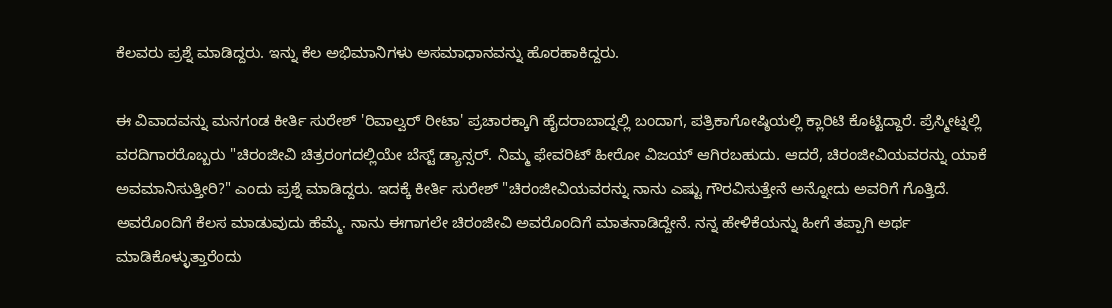ಕೆಲವರು ಪ್ರಶ್ನೆ ಮಾಡಿದ್ದರು. ಇನ್ನು ಕೆಲ ಅಭಿಮಾನಿಗಳು ಅಸಮಾಧಾನವನ್ನು ಹೊರಹಾಕಿದ್ದರು.

ಈ ವಿವಾದವನ್ನು ಮನಗಂಡ ಕೀರ್ತಿ ಸುರೇಶ್ 'ರಿವಾಲ್ವರ್ ರೀಟಾ' ಪ್ರಚಾರಕ್ಕಾಗಿ ಹೈದರಾಬಾದ್ನಲ್ಲಿ ಬಂದಾಗ, ಪತ್ರಿಕಾಗೋಷ್ಠಿಯಲ್ಲಿ ಕ್ಲಾರಿಟಿ ಕೊಟ್ಟಿದ್ದಾರೆ. ಪ್ರೆಸ್ಮೀಟ್ನಲ್ಲಿ ವರದಿಗಾರರೊಬ್ಬರು "ಚಿರಂಜೀವಿ ಚಿತ್ರರಂಗದಲ್ಲಿಯೇ ಬೆಸ್ಟ್ ಡ್ಯಾನ್ಸರ್. ನಿಮ್ಮ ಫೇವರಿಟ್ ಹೀರೋ ವಿಜಯ್ ಆಗಿರಬಹುದು. ಆದರೆ, ಚಿರಂಜೀವಿಯವರನ್ನು ಯಾಕೆ ಅವಮಾನಿಸುತ್ತೀರಿ?" ಎಂದು ಪ್ರಶ್ನೆ ಮಾಡಿದ್ದರು. ಇದಕ್ಕೆ ಕೀರ್ತಿ ಸುರೇಶ್ "ಚಿರಂಜೀವಿಯವರನ್ನು ನಾನು ಎಷ್ಟು ಗೌರವಿಸುತ್ತೇನೆ ಅನ್ನೋದು ಅವರಿಗೆ ಗೊತ್ತಿದೆ. ಅವರೊಂದಿಗೆ ಕೆಲಸ ಮಾಡುವುದು ಹೆಮ್ಮೆ. ನಾನು ಈಗಾಗಲೇ ಚಿರಂಜೀವಿ ಅವರೊಂದಿಗೆ ಮಾತನಾಡಿದ್ದೇನೆ. ನನ್ನ ಹೇಳಿಕೆಯನ್ನು ಹೀಗೆ ತಪ್ಪಾಗಿ ಅರ್ಥ ಮಾಡಿಕೊಳ್ಳುತ್ತಾರೆಂದು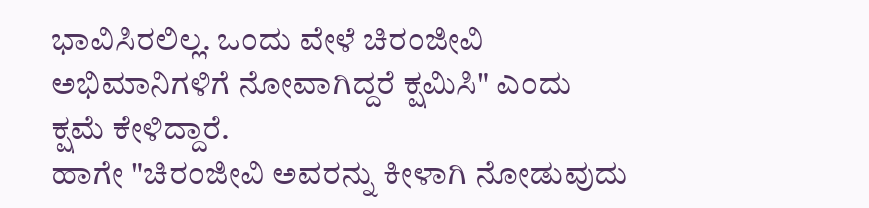ಭಾವಿಸಿರಲಿಲ್ಲ. ಒಂದು ವೇಳೆ ಚಿರಂಜೀವಿ ಅಭಿಮಾನಿಗಳಿಗೆ ನೋವಾಗಿದ್ದರೆ ಕ್ಷಮಿಸಿ" ಎಂದು ಕ್ಷಮೆ ಕೇಳಿದ್ದಾರೆ.
ಹಾಗೇ "ಚಿರಂಜೀವಿ ಅವರನ್ನು ಕೀಳಾಗಿ ನೋಡುವುದು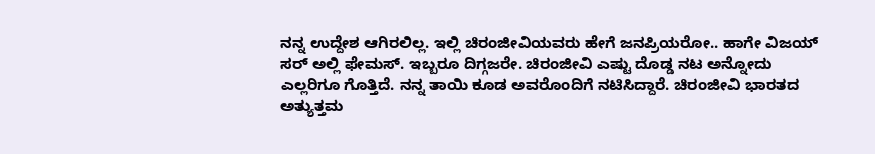ನನ್ನ ಉದ್ದೇಶ ಆಗಿರಲಿಲ್ಲ. ಇಲ್ಲಿ ಚಿರಂಜೀವಿಯವರು ಹೇಗೆ ಜನಪ್ರಿಯರೋ.. ಹಾಗೇ ವಿಜಯ್ ಸರ್ ಅಲ್ಲಿ ಫೇಮಸ್. ಇಬ್ಬರೂ ದಿಗ್ಗಜರೇ. ಚಿರಂಜೀವಿ ಎಷ್ಟು ದೊಡ್ಡ ನಟ ಅನ್ನೋದು ಎಲ್ಲರಿಗೂ ಗೊತ್ತಿದೆ. ನನ್ನ ತಾಯಿ ಕೂಡ ಅವರೊಂದಿಗೆ ನಟಿಸಿದ್ದಾರೆ. ಚಿರಂಜೀವಿ ಭಾರತದ ಅತ್ಯುತ್ತಮ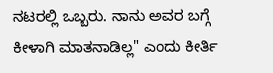ನಟರಲ್ಲಿ ಒಬ್ಬರು. ನಾನು ಅವರ ಬಗ್ಗೆ ಕೀಳಾಗಿ ಮಾತನಾಡಿಲ್ಲ" ಎಂದು ಕೀರ್ತಿ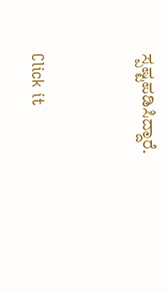ಸ್ಪಷ್ಟಪಡಿಸಿದ್ದಾರೆ.


Click it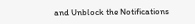and Unblock the Notifications